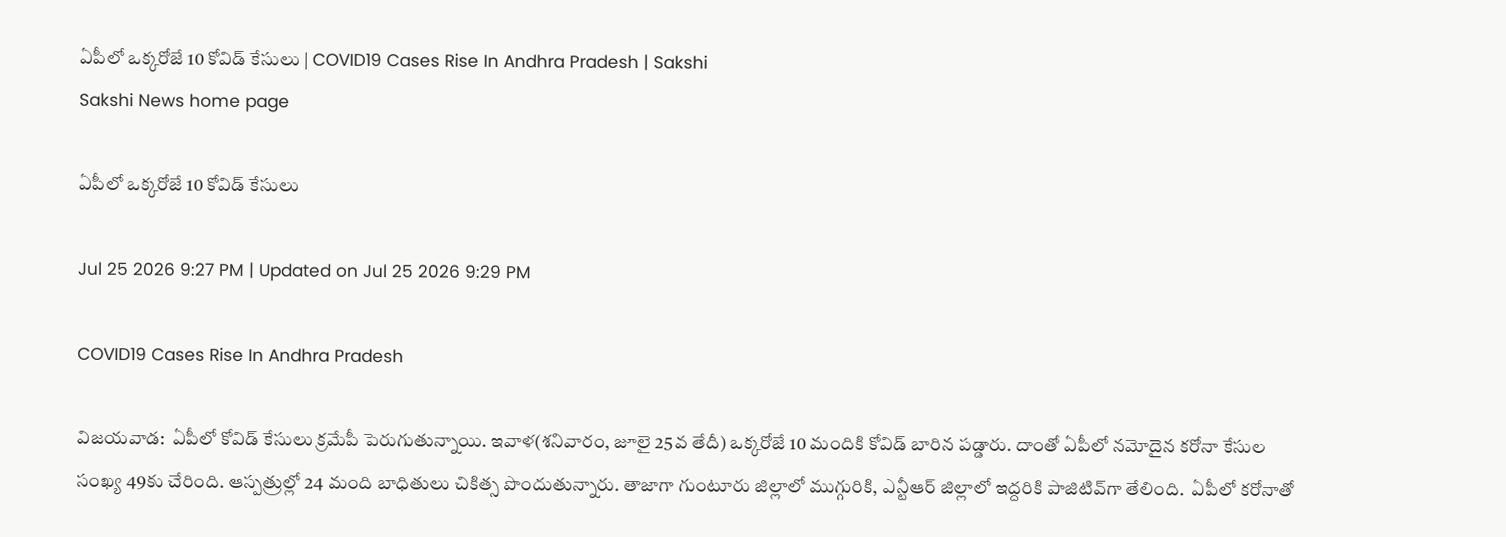ఏపీలో ఒక్కరోజే 10 కోవిడ్‌ కేసులు | COVID19 Cases Rise In Andhra Pradesh | Sakshi
Sakshi News home page

ఏపీలో ఒక్కరోజే 10 కోవిడ్‌ కేసులు

Jul 25 2026 9:27 PM | Updated on Jul 25 2026 9:29 PM

COVID19 Cases Rise In Andhra Pradesh

విజయవాడ:  ఏపీలో కోవిడ్‌ కేసులు క్రమేపీ పెరుగుతున్నాయి. ఇవాళ(శనివారం, జూలై 25వ తేదీ) ఒక్కరోజే 10 మందికి కోవిడ్‌ బారిన పడ్డారు. దాంతో ఏపీలో నమోదైన కరోనా కేసుల సంఖ్య 49కు చేరింది. ఆస్పత్రుల్లో 24 మంది బాధితులు చికిత్స పొందుతున్నారు. తాజాగా గుంటూరు జిల్లాలో ముగ్గురికి, ఎన్టీఆర్‌ జిల్లాలో ఇద్దరికి పాజిటివ్‌గా తేలింది.  ఏపీలో కరోనాతో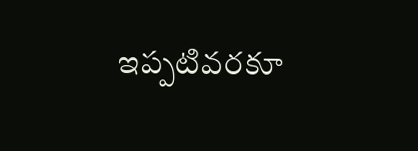ఇప్పటివరకూ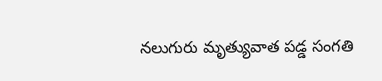నలుగురు మృత్యువాత పడ్డ సంగతి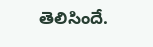తెలిసిందే.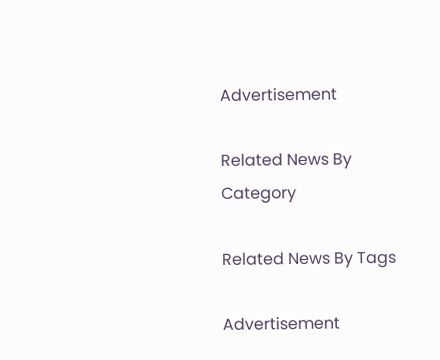Advertisement

Related News By Category

Related News By Tags

Advertisement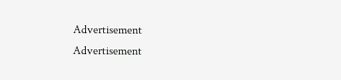Advertisement
Advertisement